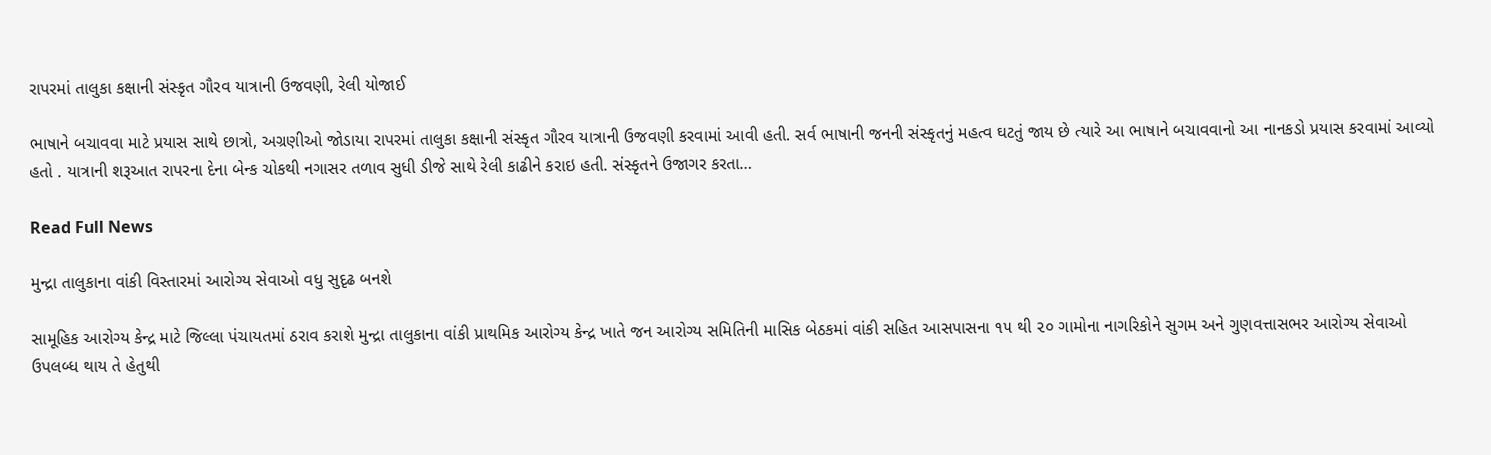રાપરમાં તાલુકા કક્ષાની સંસ્કૃત ગૌરવ યાત્રાની ઉજવણી, રેલી યોજાઈ

ભાષાને બચાવવા માટે પ્રયાસ સાથે છાત્રો, અગ્રણીઓ જોડાયા રાપરમાં તાલુકા કક્ષાની સંસ્કૃત ગૌરવ યાત્રાની ઉજવણી કરવામાં આવી હતી. સર્વ ભાષાની જનની સંસ્કૃતનું મહત્વ ઘટતું જાય છે ત્યારે આ ભાષાને બચાવવાનો આ નાનકડો પ્રયાસ કરવામાં આવ્યો હતો . યાત્રાની શરૂઆત રાપરના દેના બેન્ક ચોકથી નગાસર તળાવ સુધી ડીજે સાથે રેલી કાઢીને કરાઇ હતી. સંસ્કૃતને ઉજાગર કરતા…

Read Full News

મુન્દ્રા તાલુકાના વાંકી વિસ્તારમાં આરોગ્ય સેવાઓ વધુ સુદૃઢ બનશે

સામૂહિક આરોગ્ય કેન્દ્ર માટે જિલ્લા પંચાયતમાં ઠરાવ કરાશે મુન્દ્રા તાલુકાના વાંકી પ્રાથમિક આરોગ્ય કેન્દ્ર ખાતે જન આરોગ્ય સમિતિની માસિક બેઠકમાં વાંકી સહિત આસપાસના ૧૫ થી ૨૦ ગામોના નાગરિકોને સુગમ અને ગુણવત્તાસભર આરોગ્ય સેવાઓ ઉપલબ્ધ થાય તે હેતુથી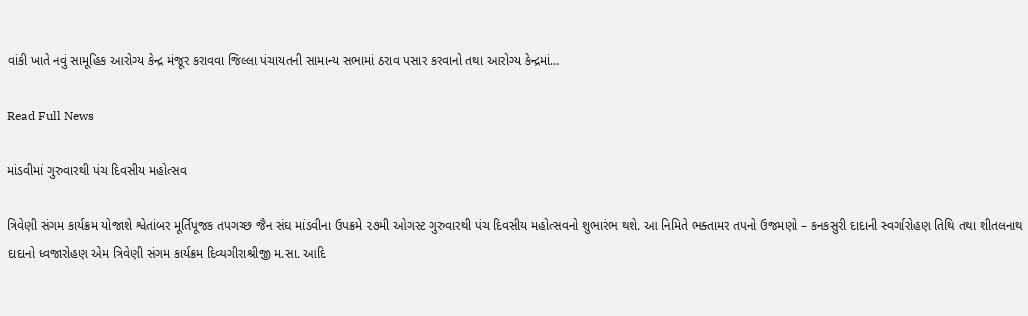વાંકી ખાતે નવું સામૂહિક આરોગ્ય કેન્દ્ર મંજૂર કરાવવા જિલ્લા પંચાયતની સામાન્ય સભામાં ઠરાવ પસાર કરવાનો તથા આરોગ્ય કેન્દ્રમાં…

Read Full News

માંડવીમાં ગુરુવારથી પંચ દિવસીય મહોત્સવ

ત્રિવેણી સંગમ કાર્યક્રમ યોજાશે શ્વેતાંબર મૂર્તિપૂજક તપગચ્છ જૈન સંઘ માંડવીના ઉપક્રમે ૨૭મી ઓગસ્ટ ગુરુવારથી પંચ દિવસીય મહોત્સવનો શુભારંભ થશે. આ નિમિતે ભક્તામર તપનો ઉજમણો – કનકસુરી દાદાની સ્વર્ગારોહણ તિથિ તથા શીતલનાથ દાદાનો ધ્વજારોહણ એમ ત્રિવેણી સંગમ કાર્યક્રમ દિવ્યગીરાશ્રીજી મ.સા. આદિ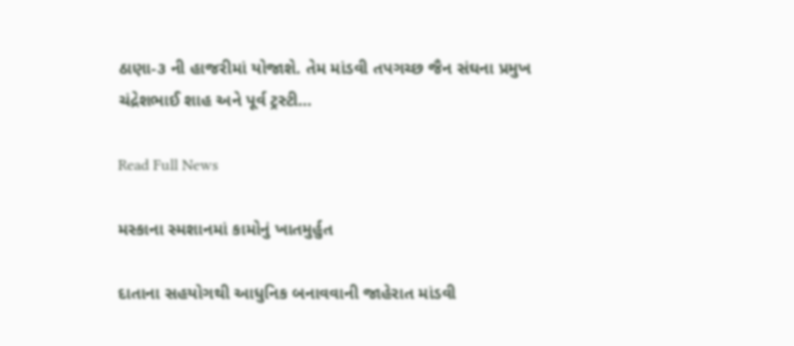ઠાણા-૩ ની હાજરીમાં યોજાશે. તેમ માંડવી તપગચ્છ જૈન સંઘના પ્રમુખ ચંદ્રેશભાઈ શાહ અને પૂર્વ ટ્રસ્ટી…

Read Full News

મસ્કાના સ્મશાનમાં કામોનું ખાતમુર્હુત

દાતાના સહયોગથી આધુનિક બનાવવાની જાહેરાત માંડવી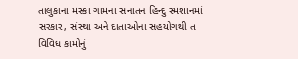તાલુકાના મસ્કા ગામના સનાતન હિન્દુ સ્મશાનમાં સરકાર, સંસ્થા અને દાતાઓના સહયોગથી ત વિવિધ કામોનું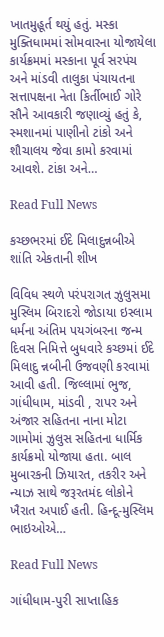ખાતમુહૂર્ત થયું હતું. મસ્કા મુક્તિધામમાં સોમવારના યોજાયેલા કાર્યક્રમમાં મસ્કાના પૂર્વ સરપંચ અને માંડવી તાલુકા પંચાયતના સત્તાપક્ષના નેતા કિર્તીભાઈ ગોરે સૌને આવકારી જણાવ્યું હતું કે, સ્મશાનમાં પાણીનો ટાંકો અને શૌચાલય જેવા કામો કરવામાં આવશે. ટાંકા અને…

Read Full News

કચ્છભરમાં ઈદે મિલાદુન્નબીએ શાંતિ એકતાની શીખ

વિવિધ સ્થળે પરંપરાગત ઝુલુસમા મુસ્લિમ બિરાદરો જોડાયા ઇસ્લામ ધર્મના અંતિમ પયગંબરના જન્મ દિવસ નિમિત્તે બુધવારે કચ્છમાં ઈદે મિલાદુ ન્નબીની ઉજવણી કરવામાં આવી હતી. જિલ્લામાં ભુજ, ગાંધીધામ, માંડવી , રાપર અને અંજાર સહિતના નાના મોટા ગામોમાં ઝુલુસ સહિતના ધાર્મિક કાર્યક્રમો યોજાયા હતા. બાલ મુબારકની ઝિયારત, તકરીર અને ન્યાઝ સાથે જરૂરતમંદ લોકોને ખૈરાત અપાઈ હતી. હિન્દૂ-મુસ્લિમ ભાઇઓએ…

Read Full News

ગાંધીધામ-પુરી સાપ્તાહિક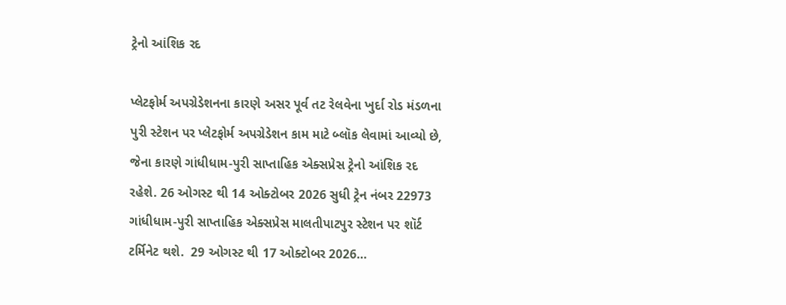ટ્રેનો આંશિક રદ

પ્લેટફોર્મ અપગ્રેડેશનના કારણે અસર પૂર્વ તટ રેલવેના ખુર્દા રોડ મંડળના પુરી સ્ટેશન પર પ્લેટફોર્મ અપગ્રેડેશન કામ માટે બ્લૉક લેવામાં આવ્યો છે, જેના કારણે ગાંધીધામ-પુરી સાપ્તાહિક એક્સપ્રેસ ટ્રેનો આંશિક રદ રહેશે. 26 ઓગસ્ટ થી 14 ઓક્ટોબર 2026 સુધી ટ્રેન નંબર 22973 ગાંધીધામ-પુરી સાપ્તાહિક એક્સપ્રેસ માલતીપાટપુર સ્ટેશન પર શૉર્ટ ટર્મિનેટ થશે.  29 ઓગસ્ટ થી 17 ઓક્ટોબર 2026…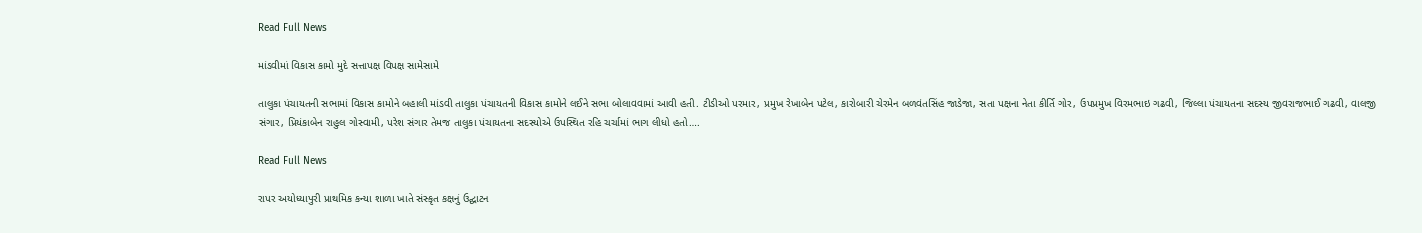Read Full News

માંડવીમાં વિકાસ કામો મુદે સત્તાપક્ષ વિપક્ષ સામેસામે

તાલુકા પંચાયતની સભામાં વિકાસ કામોને બહાલી માંડવી તાલુકા પંચાયતની વિકાસ કામોને લઈને સભા બોલાવવામાં આવી હતી. ટીડીઓ પરમાર, પ્રમુખ રેખાબેન પટેલ, કારોબારી ચેરમેન બળવંતસિંહ જાડેજા, સતા પક્ષના નેતા કીર્તિ ગોર, ઉપપ્રમુખ વિરમભાઇ ગઢવી, જિલ્લા પંચાયતના સદસ્ય જીવરાજભાઈ ગઢવી, વાલજી સંગાર, પ્રિયંકાબેન રાહુલ ગોસ્વામી, પરેશ સંગાર તેમજ તાલુકા પંચાયતના સદસ્યોએ ઉપસ્થિત રહિ ચર્ચામાં ભાગ લીધો હતો….

Read Full News

રાપર અયોધ્યાપુરી પ્રાથમિક કન્યા શાળા ખાતે સંસ્કૃત કક્ષનું ઉદ્ઘાટન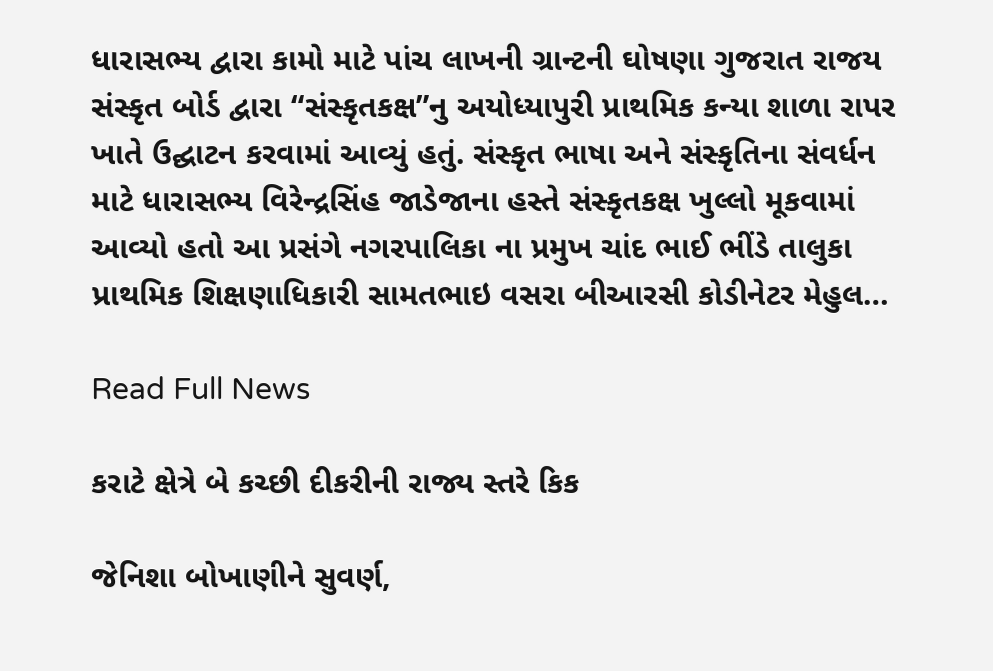ધારાસભ્ય દ્વારા કામો માટે પાંચ લાખની ગ્રાન્ટની ઘોષણા ગુજરાત રાજય સંસ્કૃત બોર્ડ દ્વારા “સંસ્કૃતકક્ષ”નુ અયોધ્યાપુરી પ્રાથમિક કન્યા શાળા રાપર ખાતે ઉદ્ઘાટન કરવામાં આવ્યું હતું. સંસ્કૃત ભાષા અને સંસ્કૃતિના સંવર્ધન માટે ધારાસભ્ય વિરેન્દ્રસિંહ જાડેજાના હસ્તે સંસ્કૃતકક્ષ ખુલ્લો મૂકવામાં આવ્યો હતો આ પ્રસંગે નગરપાલિકા ના પ્રમુખ ચાંદ ભાઈ ભીંડે તાલુકા પ્રાથમિક શિક્ષણાધિકારી સામતભાઇ વસરા બીઆરસી કોડીનેટર મેહુલ…

Read Full News

કરાટે ક્ષેત્રે બે કચ્છી દીકરીની રાજ્ય સ્તરે કિક

જેનિશા બોખાણીને સુવર્ણ,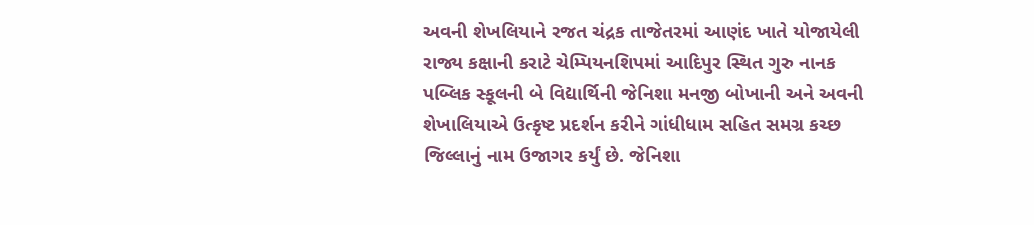અવની શેખલિયાને રજત ચંદ્રક તાજેતરમાં આણંદ ખાતે યોજાયેલી રાજ્ય કક્ષાની કરાટે ચેમ્પિયનશિપમાં આદિપુર સ્થિત ગુરુ નાનક પબ્લિક સ્કૂલની બે વિદ્યાર્થિની જેનિશા મનજી બોખાની અને અવની શેખાલિયાએ ઉત્કૃષ્ટ પ્રદર્શન કરીને ગાંધીધામ સહિત સમગ્ર કચ્છ જિલ્લાનું નામ ઉજાગર કર્યું છે. જેનિશા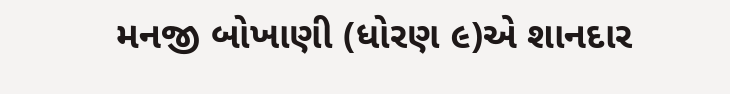મનજી બોખાણી (ધોરણ ૯)એ શાનદાર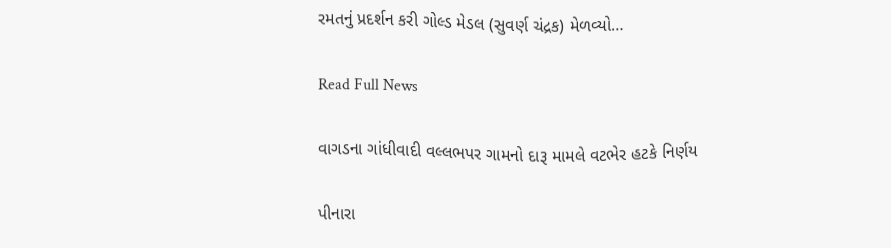રમતનું પ્રદર્શન કરી ગોલ્ડ મેડલ (સુવર્ણ ચંદ્રક) મેળવ્યો…

Read Full News

વાગડના ગાંધીવાદી વલ્લભપર ગામનો દારૂ મામલે વટભેર હટકે નિર્ણય

પીનારા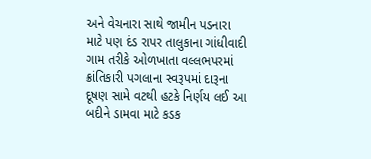અને વેચનારા સાથે જામીન પડનારા માટે પણ દંડ રાપર તાલુકાના ગાંધીવાદી ગામ તરીકે ઓળખાતા વલ્લભપરમાં ક્રાંતિકારી પગલાના સ્વરૂપમાં દારૂના દૂષણ સામે વટથી હટકે નિર્ણય લઈ આ બદીને ડામવા માટે કડક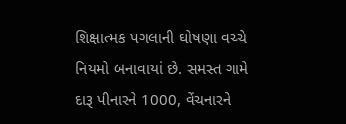શિક્ષાત્મક પગલાની ઘોષણા વચ્ચે નિયમો બનાવાયાં છે. સમસ્ત ગામે દારૂ પીનારને 1000, વેંચનારને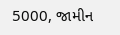5000, જામીન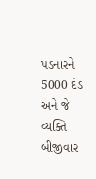પડનારને 5000 દંડ અને જે વ્યક્તિ બીજીવાર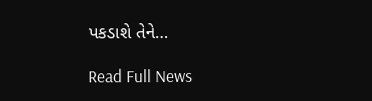પકડાશે તેને…

Read Full News